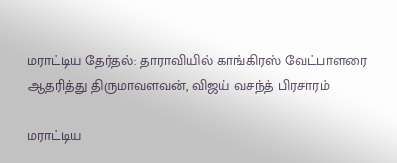மராட்டிய தேர்தல்: தாராவியில் காங்கிரஸ் வேட்பாளரை ஆதரித்து திருமாவளவன், விஜய் வசந்த் பிரசாரம்

மராட்டிய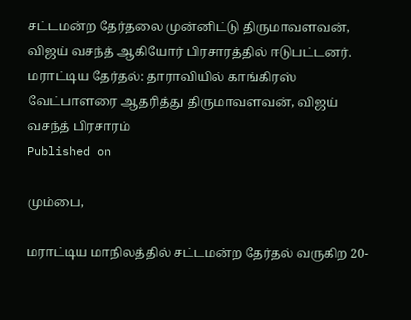சட்டமன்ற தேர்தலை முன்னிட்டு திருமாவளவன், விஜய் வசந்த் ஆகியோர் பிரசாரத்தில் ஈடுபட்டனர்.
மராட்டிய தேர்தல்: தாராவியில் காங்கிரஸ் வேட்பாளரை ஆதரித்து திருமாவளவன், விஜய் வசந்த் பிரசாரம்
Published on

மும்பை,

மராட்டிய மாநிலத்தில் சட்டமன்ற தேர்தல் வருகிற 20-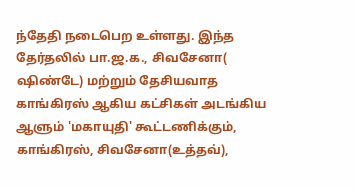ந்தேதி நடைபெற உள்ளது. இந்த தேர்தலில் பா.ஜ.க., சிவசேனா( ஷிண்டே) மற்றும் தேசியவாத காங்கிரஸ் ஆகிய கட்சிகள் அடங்கிய ஆளும் 'மகாயுதி' கூட்டணிக்கும், காங்கிரஸ், சிவசேனா(உத்தவ்),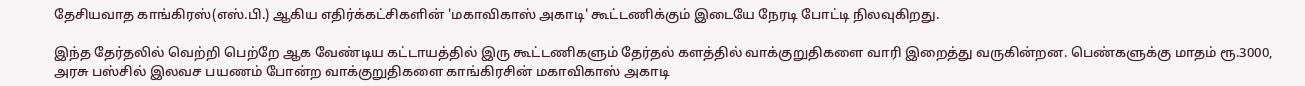தேசியவாத காங்கிரஸ்(எஸ்.பி.) ஆகிய எதிர்க்கட்சிகளின் 'மகாவிகாஸ் அகாடி' கூட்டணிக்கும் இடையே நேரடி போட்டி நிலவுகிறது.

இந்த தேர்தலில் வெற்றி பெற்றே ஆக வேண்டிய கட்டாயத்தில் இரு கூட்டணிகளும் தேர்தல் களத்தில் வாக்குறுதிகளை வாரி இறைத்து வருகின்றன. பெண்களுக்கு மாதம் ரூ.3000, அரசு பஸ்சில் இலவச பயணம் போன்ற வாக்குறுதிகளை காங்கிரசின் மகாவிகாஸ் அகாடி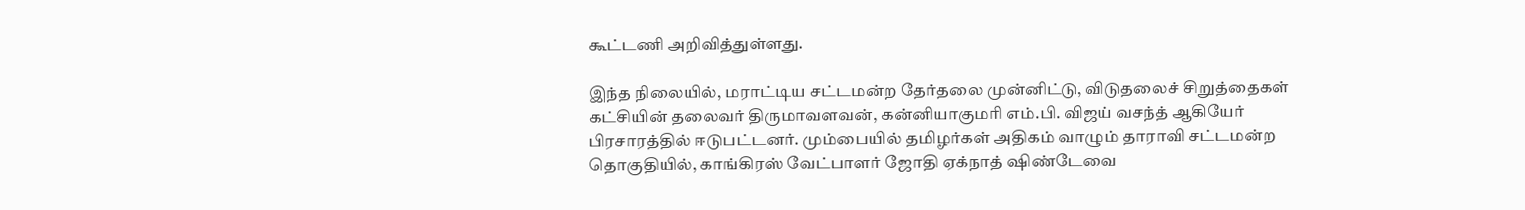கூட்டணி அறிவித்துள்ளது.

இந்த நிலையில், மராட்டிய சட்டமன்ற தேர்தலை முன்னிட்டு, விடுதலைச் சிறுத்தைகள் கட்சியின் தலைவர் திருமாவளவன், கன்னியாகுமரி எம்.பி. விஜய் வசந்த் ஆகியேர் பிரசாரத்தில் ஈடுபட்டனர். மும்பையில் தமிழர்கள் அதிகம் வாழும் தாராவி சட்டமன்ற தொகுதியில், காங்கிரஸ் வேட்பாளர் ஜோதி ஏக்நாத் ஷிண்டேவை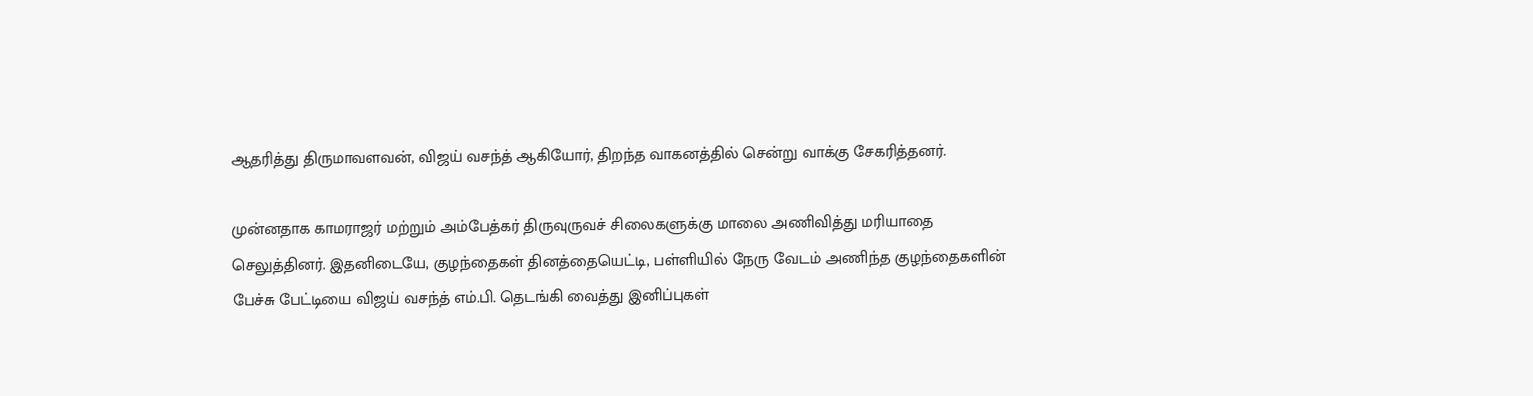ஆதரித்து திருமாவளவன், விஜய் வசந்த் ஆகியோர், திறந்த வாகனத்தில் சென்று வாக்கு சேகரித்தனர்.

முன்னதாக காமராஜர் மற்றும் அம்பேத்கர் திருவுருவச் சிலைகளுக்கு மாலை அணிவித்து மரியாதை செலுத்தினர். இதனிடையே, குழந்தைகள் தினத்தையெட்டி, பள்ளியில் நேரு வேடம் அணிந்த குழந்தைகளின் பேச்சு பேட்டியை விஜய் வசந்த் எம்.பி. தெடங்கி வைத்து இனிப்புகள்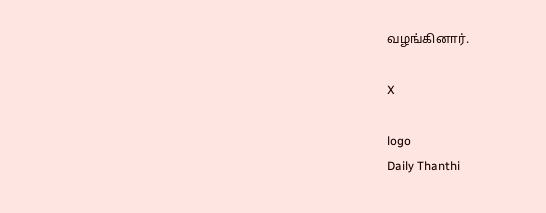வழங்கினார்.

X

logo
Daily Thanthi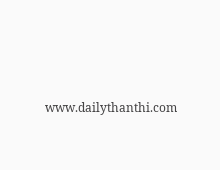www.dailythanthi.com